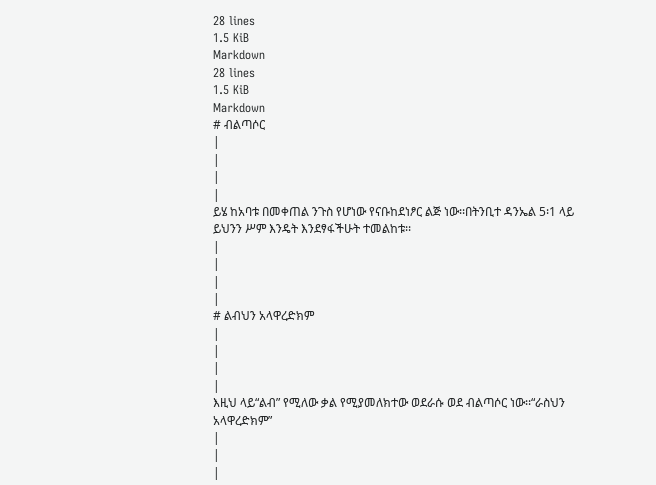28 lines
1.5 KiB
Markdown
28 lines
1.5 KiB
Markdown
# ብልጣሶር
|
|
|
|
ይሄ ከአባቱ በመቀጠል ንጉስ የሆነው የናቡከደነፆር ልጅ ነው፡፡በትንቢተ ዳንኤል 5፡1 ላይ ይህንን ሥም እንዴት እንደፃፋችሁት ተመልከቱ፡፡
|
|
|
|
# ልብህን አላዋረድክም
|
|
|
|
እዚህ ላይ“ልብ” የሚለው ቃል የሚያመለክተው ወደራሱ ወደ ብልጣሶር ነው፡፡“ራስህን አላዋረድክም”
|
|
|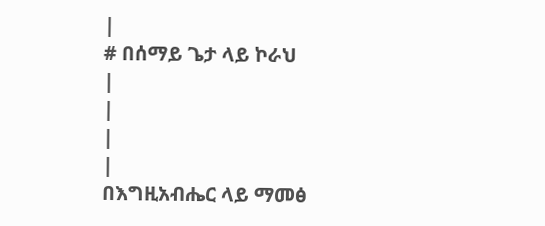|
# በሰማይ ጌታ ላይ ኮራህ
|
|
|
|
በእግዚአብሔር ላይ ማመፅ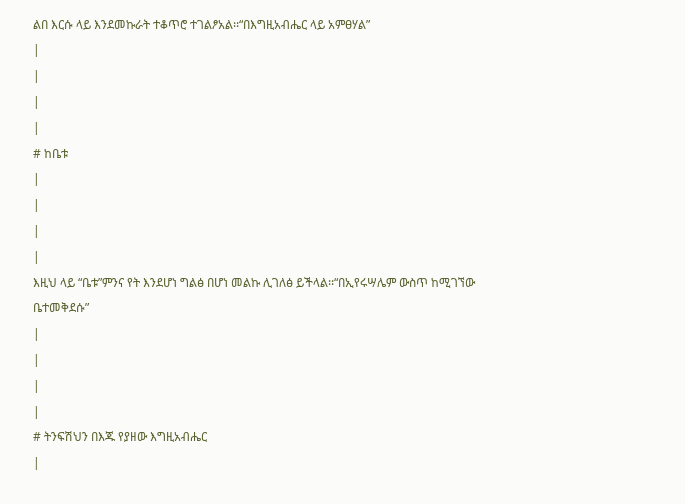ልበ እርሱ ላይ እንደመኩራት ተቆጥሮ ተገልፆአል፡፡“በእግዚአብሔር ላይ አምፀሃል”
|
|
|
|
# ከቤቱ
|
|
|
|
እዚህ ላይ “ቤቱ”ምንና የት እንደሆነ ግልፅ በሆነ መልኩ ሊገለፅ ይችላል፡፡“በኢየሩሣሌም ውስጥ ከሚገኘው ቤተመቅደሱ”
|
|
|
|
# ትንፍሽህን በእጁ የያዘው እግዚአብሔር
|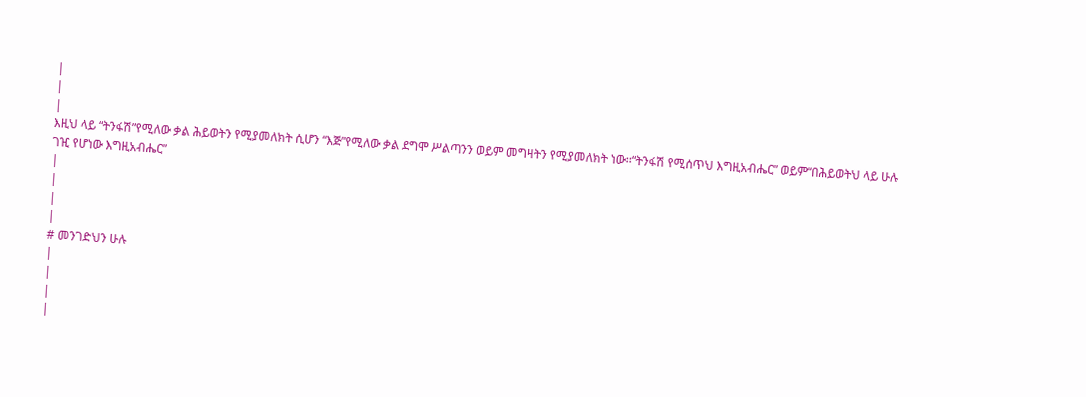|
|
|
እዚህ ላይ “ትንፋሽ”የሚለው ቃል ሕይወትን የሚያመለክት ሲሆን “እጅ”የሚለው ቃል ደግሞ ሥልጣንን ወይም መግዛትን የሚያመለክት ነው፡፡“ትንፋሽ የሚሰጥህ እግዚአብሔር” ወይም“በሕይወትህ ላይ ሁሉ ገዢ የሆነው እግዚአብሔር”
|
|
|
|
# መንገድህን ሁሉ
|
|
|
|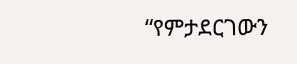“የምታደርገውን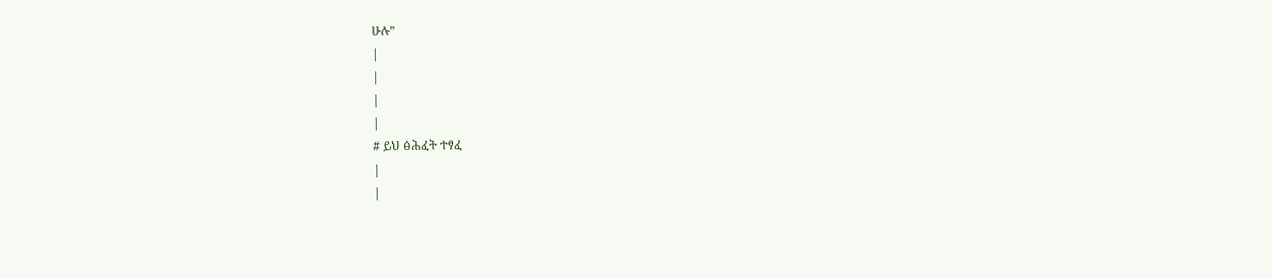ሁሉ”
|
|
|
|
# ይህ ፅሕፈት ተፃፈ
|
|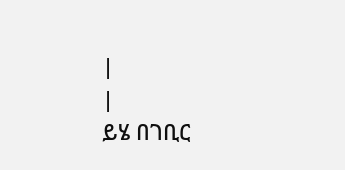|
|
ይሄ በገቢር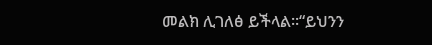መልክ ሊገለፅ ይችላል፡፡“ይህንን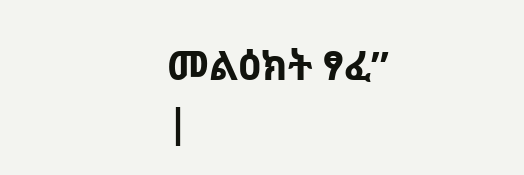መልዕክት ፃፈ”
|